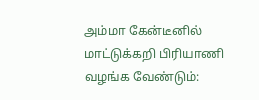அம்மா கேன்டீனில் மாட்டுக்கறி பிரியாணி வழங்க வேண்டும்: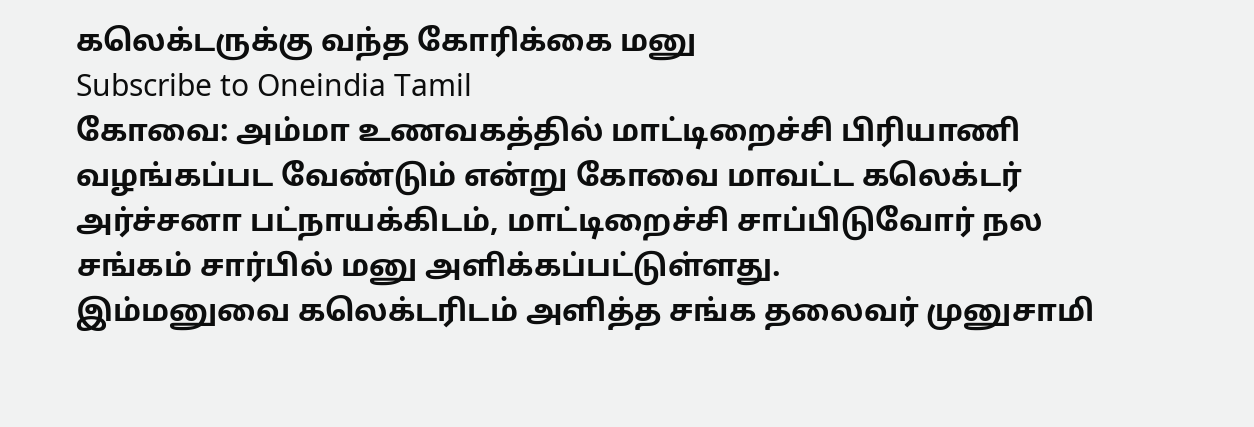கலெக்டருக்கு வந்த கோரிக்கை மனு
Subscribe to Oneindia Tamil
கோவை: அம்மா உணவகத்தில் மாட்டிறைச்சி பிரியாணி வழங்கப்பட வேண்டும் என்று கோவை மாவட்ட கலெக்டர் அர்ச்சனா பட்நாயக்கிடம், மாட்டிறைச்சி சாப்பிடுவோர் நல சங்கம் சார்பில் மனு அளிக்கப்பட்டுள்ளது.
இம்மனுவை கலெக்டரிடம் அளித்த சங்க தலைவர் முனுசாமி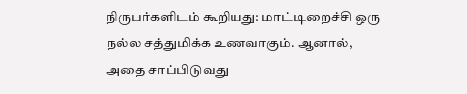நிருபர்களிடம் கூறியது: மாட்டிறைச்சி ஒரு நல்ல சத்துமிக்க உணவாகும். ஆனால், அதை சாப்பிடுவது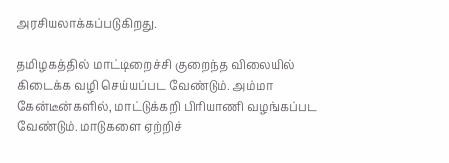அரசியலாக்கப்படுகிறது.

தமிழகத்தில் மாட்டிறைச்சி குறைந்த விலையில் கிடைக்க வழி செய்யப்பட வேண்டும். அம்மா கேன்டீன்களில், மாட்டுக்கறி பிரியாணி வழங்கப்பட வேண்டும். மாடுகளை ஏற்றிச்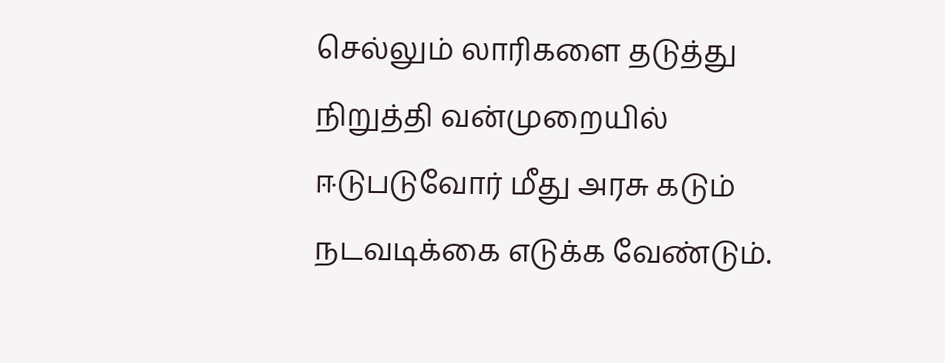செல்லும் லாரிகளை தடுத்து நிறுத்தி வன்முறையில் ஈடுபடுவோர் மீது அரசு கடும் நடவடிக்கை எடுக்க வேண்டும்.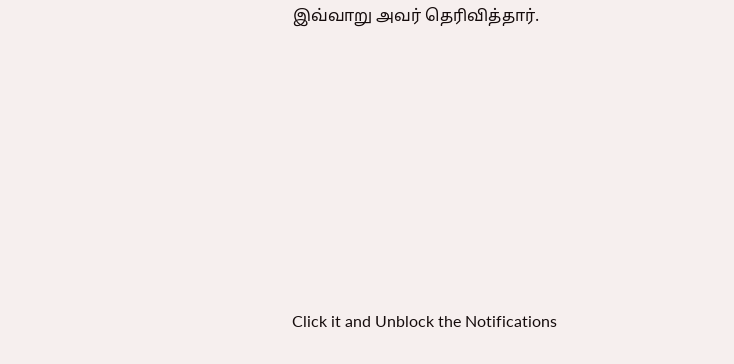இவ்வாறு அவர் தெரிவித்தார்.












Click it and Unblock the Notifications